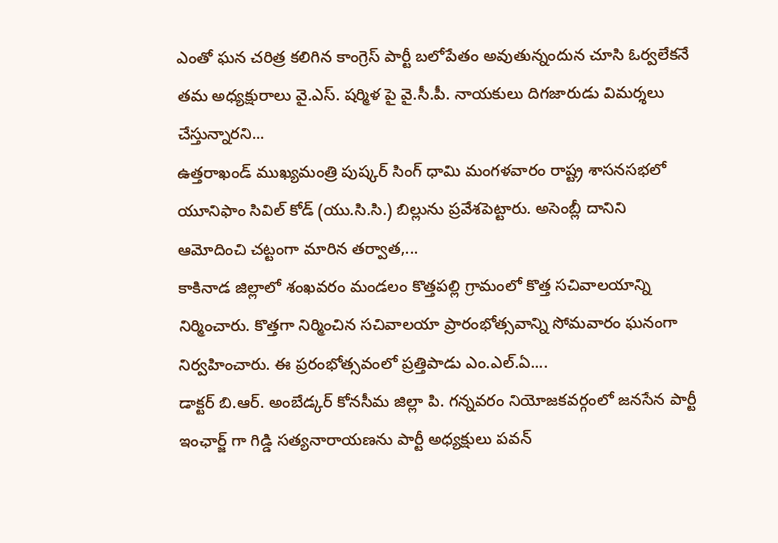ఎంతో ఘన చరిత్ర కలిగిన కాంగ్రెస్ పార్టీ బలోపేతం అవుతున్నందున చూసి ఓర్వలేకనే తమ అధ్యక్షురాలు వై.ఎస్. షర్మిళ పై వై.సీ.పీ. నాయకులు దిగజారుడు విమర్శలు చేస్తున్నారని...
ఉత్తరాఖండ్ ముఖ్యమంత్రి పుష్కర్ సింగ్ ధామి మంగళవారం రాష్ట్ర శాసనసభలో యూనిఫాం సివిల్ కోడ్ (యు.సి.సి.) బిల్లును ప్రవేశపెట్టారు. అసెంబ్లీ దానిని ఆమోదించి చట్టంగా మారిన తర్వాత,...
కాకినాడ జిల్లాలో శంఖవరం మండలం కొత్తపల్లి గ్రామంలో కొత్త సచివాలయాన్ని నిర్మించారు. కొత్తగా నిర్మించిన సచివాలయా ప్రారంభోత్సవాన్ని సోమవారం ఘనంగా నిర్వహించారు. ఈ ప్రరంభోత్సవంలో ప్రత్తిపాడు ఎం.ఎల్.ఏ....
డాక్టర్ బి.ఆర్. అంబేడ్కర్ కోనసీమ జిల్లా పి. గన్నవరం నియోజకవర్గంలో జనసేన పార్టీ ఇంఛార్జ్ గా గిడ్డి సత్యనారాయణను పార్టీ అధ్యక్షులు పవన్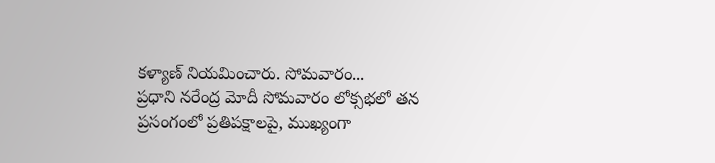కళ్యాణ్ నియమించారు. సోమవారం...
ప్రధాని నరేంద్ర మోదీ సోమవారం లోక్సభలో తన ప్రసంగంలో ప్రతిపక్షాలపై, ముఖ్యంగా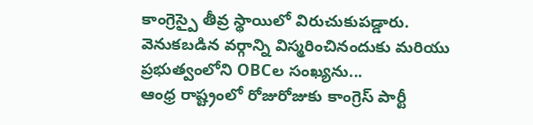కాంగ్రెస్పై తీవ్ర స్థాయిలో విరుచుకుపడ్డారు. వెనుకబడిన వర్గాన్ని విస్మరించినందుకు మరియు ప్రభుత్వంలోని OBCల సంఖ్యను...
ఆంధ్ర రాష్ట్రంలో రోజురోజుకు కాంగ్రెస్ పార్టీ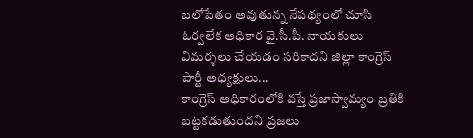బలోపేతం అవుతున్న నేపథ్యంలో చూసి ఓర్వలేక అధికార వై.సీ.పీ. నాయకులు విమర్శలు చేయడం సరికాదని జిల్లా కాంగ్రెస్ పార్టీ అధ్యక్షులు...
కాంగ్రెస్ అధికారంలోకి వస్తే ప్రజాస్వామ్యం బ్రతికి బట్టకడుతుందని ప్రజలు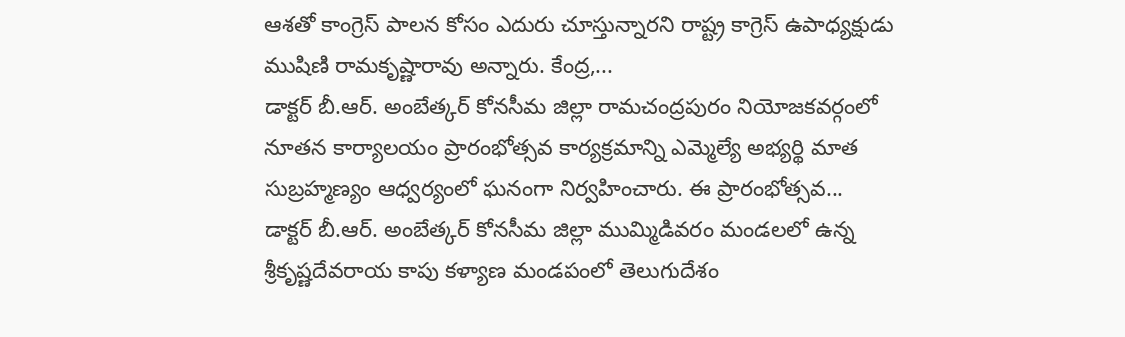ఆశతో కాంగ్రెస్ పాలన కోసం ఎదురు చూస్తున్నారని రాష్ట్ర కాగ్రెస్ ఉపాధ్యక్షుడు ముషిణి రామకృష్ణారావు అన్నారు. కేంద్ర,...
డాక్టర్ బీ.ఆర్. అంబేత్కర్ కోనసీమ జిల్లా రామచంద్రపురం నియోజకవర్గంలో నూతన కార్యాలయం ప్రారంభోత్సవ కార్యక్రమాన్ని ఎమ్మెల్యే అభ్యర్థి మాత సుబ్రహ్మణ్యం ఆధ్వర్యంలో ఘనంగా నిర్వహించారు. ఈ ప్రారంభోత్సవ...
డాక్టర్ బీ.ఆర్. అంబేత్కర్ కోనసీమ జిల్లా ముమ్మిడివరం మండలలో ఉన్న శ్రీకృష్ణదేవరాయ కాపు కళ్యాణ మండపంలో తెలుగుదేశం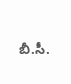బీ.సీ.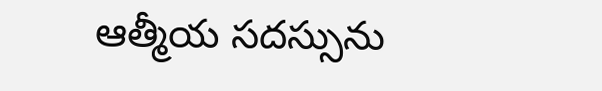ఆత్మీయ సదస్సును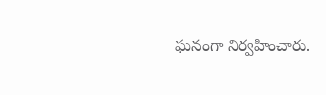ఘనంగా నిర్వహించారు.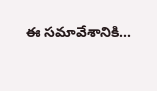ఈ సమావేశానికి...